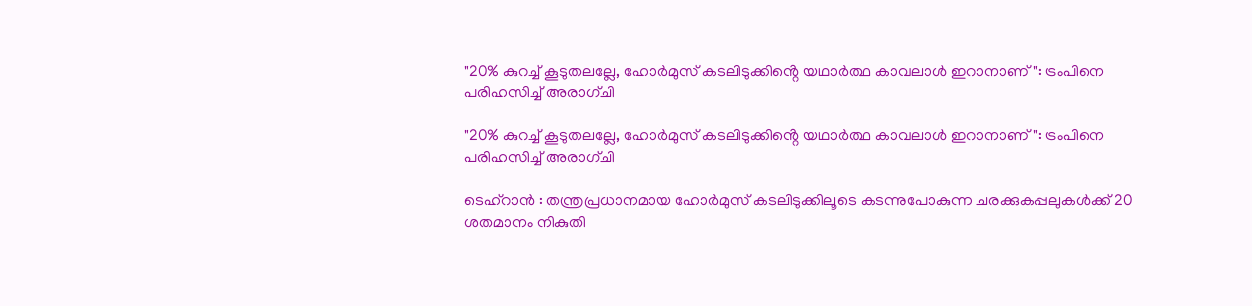"20% കുറച്ച് കൂടുതലല്ലേ, ഹോർമുസ് കടലിടുക്കിൻ്റെ യഥാർത്ഥ കാവലാൾ ഇറാനാണ്": ട്രംപിനെ പരിഹസിച്ച് അരാഗ്ചി

"20% കുറച്ച് കൂടുതലല്ലേ, ഹോർമുസ് കടലിടുക്കിൻ്റെ യഥാർത്ഥ കാവലാൾ ഇറാനാണ്": ട്രംപിനെ പരിഹസിച്ച് അരാഗ്ചി

ടെഹ്‌റാൻ : തന്ത്രപ്രധാനമായ ഹോർമുസ് കടലിടുക്കിലൂടെ കടന്നുപോകുന്ന ചരക്കുകപ്പലുകൾക്ക് 20 ശതമാനം നികുതി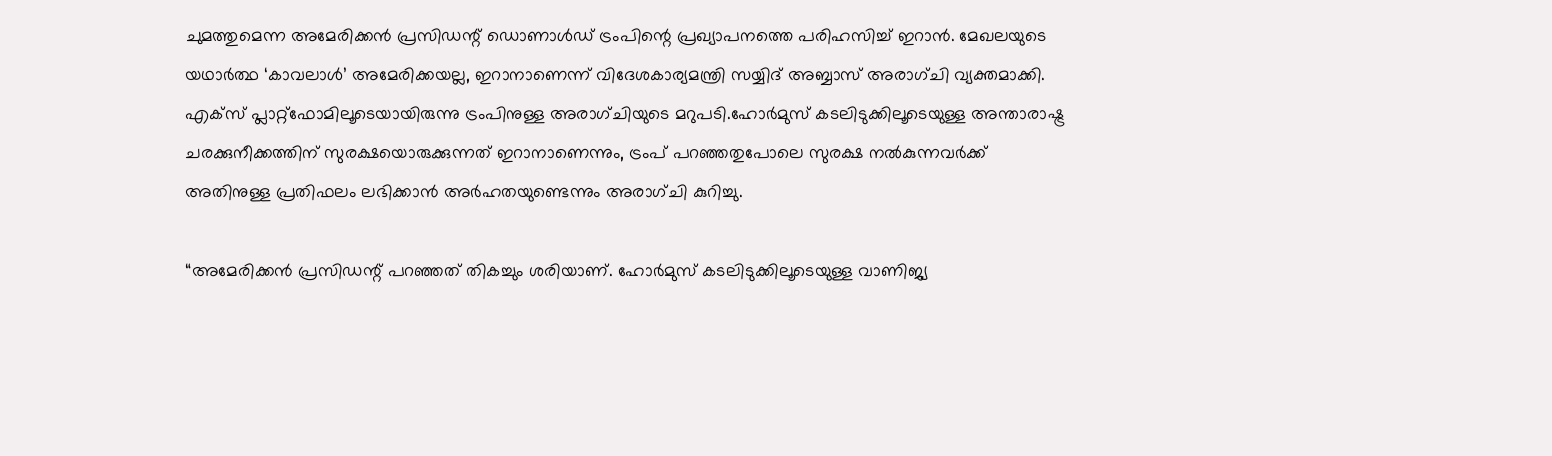ചുമത്തുമെന്ന അമേരിക്കൻ പ്രസിഡന്റ് ഡൊണാൾഡ് ട്രംപിന്റെ പ്രഖ്യാപനത്തെ പരിഹസിച്ച് ഇറാൻ. മേഖലയുടെ യഥാർത്ഥ ‘കാവലാൾ’ അമേരിക്കയല്ല, ഇറാനാണെന്ന് വിദേശകാര്യമന്ത്രി സയ്യിദ് അബ്ബാസ് അരാഗ്ചി വ്യക്തമാക്കി. എക്സ് പ്ലാറ്റ്‌ഫോമിലൂടെയായിരുന്നു ട്രംപിനുള്ള അരാഗ്ചിയുടെ മറുപടി.ഹോർമുസ് കടലിടുക്കിലൂടെയുള്ള അന്താരാഷ്ട്ര ചരക്കുനീക്കത്തിന് സുരക്ഷയൊരുക്കുന്നത് ഇറാനാണെന്നും, ട്രംപ് പറഞ്ഞതുപോലെ സുരക്ഷ നൽകുന്നവർക്ക് അതിനുള്ള പ്രതിഫലം ലഭിക്കാൻ അർഹതയുണ്ടെന്നും അരാഗ്ചി കുറിച്ചു.

“അമേരിക്കൻ പ്രസിഡന്റ് പറഞ്ഞത് തികച്ചും ശരിയാണ്. ഹോർമുസ് കടലിടുക്കിലൂടെയുള്ള വാണിജ്യ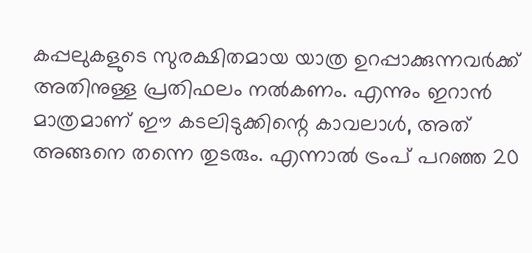കപ്പലുകളുടെ സുരക്ഷിതമായ യാത്ര ഉറപ്പാക്കുന്നവർക്ക് അതിനുള്ള പ്രതിഫലം നൽകണം. എന്നും ഇറാൻ മാത്രമാണ് ഈ കടലിടുക്കിന്റെ കാവലാൾ, അത് അങ്ങനെ തന്നെ തുടരും. എന്നാൽ ട്രംപ് പറഞ്ഞ 20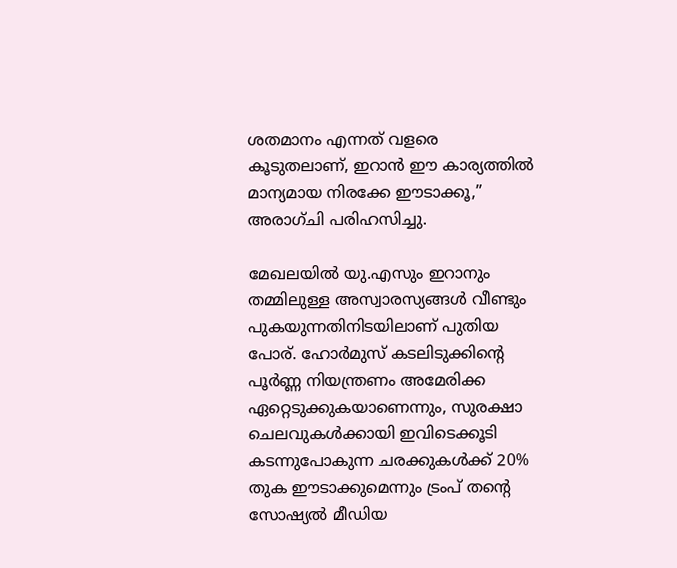ശതമാനം എന്നത് വളരെ കൂടുതലാണ്, ഇറാൻ ഈ കാര്യത്തിൽ മാന്യമായ നിരക്കേ ഈടാക്കൂ,” അരാഗ്ചി പരിഹസിച്ചു.

മേഖലയിൽ യു.എസും ഇറാനും തമ്മിലുള്ള അസ്വാരസ്യങ്ങൾ വീണ്ടും പുകയുന്നതിനിടയിലാണ് പുതിയ പോര്. ഹോർമുസ് കടലിടുക്കിന്റെ പൂർണ്ണ നിയന്ത്രണം അമേരിക്ക ഏറ്റെടുക്കുകയാണെന്നും, സുരക്ഷാ ചെലവുകൾക്കായി ഇവിടെക്കൂടി കടന്നുപോകുന്ന ചരക്കുകൾക്ക് 20% തുക ഈടാക്കുമെന്നും ട്രംപ് തന്റെ സോഷ്യൽ മീഡിയ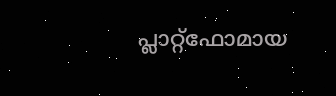പ്ലാറ്റ്‌ഫോമായ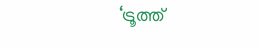‘ട്രൂത്ത്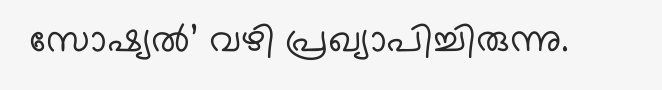സോഷ്യൽ’ വഴി പ്രഖ്യാപിച്ചിരുന്നു.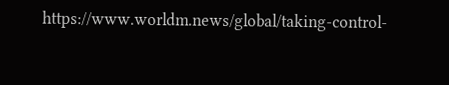https://www.worldm.news/global/taking-control-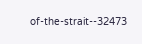of-the-strait--32473